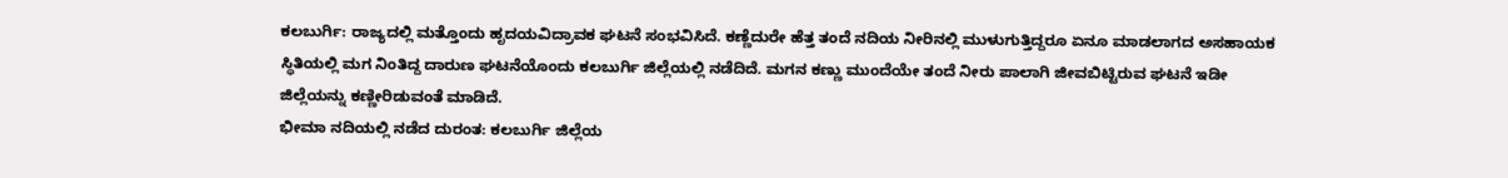ಕಲಬುರ್ಗಿ: ರಾಜ್ಯದಲ್ಲಿ ಮತ್ತೊಂದು ಹೃದಯವಿದ್ರಾವಕ ಘಟನೆ ಸಂಭವಿಸಿದೆ. ಕಣ್ಣೆದುರೇ ಹೆತ್ತ ತಂದೆ ನದಿಯ ನೀರಿನಲ್ಲಿ ಮುಳುಗುತ್ತಿದ್ದರೂ ಏನೂ ಮಾಡಲಾಗದ ಅಸಹಾಯಕ ಸ್ಥಿತಿಯಲ್ಲಿ ಮಗ ನಿಂತಿದ್ದ ದಾರುಣ ಘಟನೆಯೊಂದು ಕಲಬುರ್ಗಿ ಜಿಲ್ಲೆಯಲ್ಲಿ ನಡೆದಿದೆ. ಮಗನ ಕಣ್ಣು ಮುಂದೆಯೇ ತಂದೆ ನೀರು ಪಾಲಾಗಿ ಜೀವಬಿಟ್ಟಿರುವ ಘಟನೆ ಇಡೀ ಜಿಲ್ಲೆಯನ್ನು ಕಣ್ಣೀರಿಡುವಂತೆ ಮಾಡಿದೆ.
ಭೀಮಾ ನದಿಯಲ್ಲಿ ನಡೆದ ದುರಂತ: ಕಲಬುರ್ಗಿ ಜಿಲ್ಲೆಯ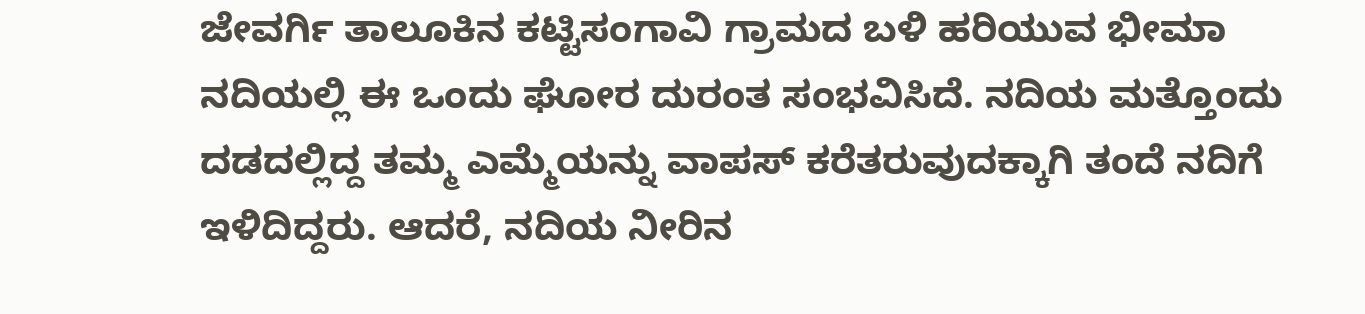ಜೇವರ್ಗಿ ತಾಲೂಕಿನ ಕಟ್ಟಿಸಂಗಾವಿ ಗ್ರಾಮದ ಬಳಿ ಹರಿಯುವ ಭೀಮಾ ನದಿಯಲ್ಲಿ ಈ ಒಂದು ಘೋರ ದುರಂತ ಸಂಭವಿಸಿದೆ. ನದಿಯ ಮತ್ತೊಂದು ದಡದಲ್ಲಿದ್ದ ತಮ್ಮ ಎಮ್ಮೆಯನ್ನು ವಾಪಸ್ ಕರೆತರುವುದಕ್ಕಾಗಿ ತಂದೆ ನದಿಗೆ ಇಳಿದಿದ್ದರು. ಆದರೆ, ನದಿಯ ನೀರಿನ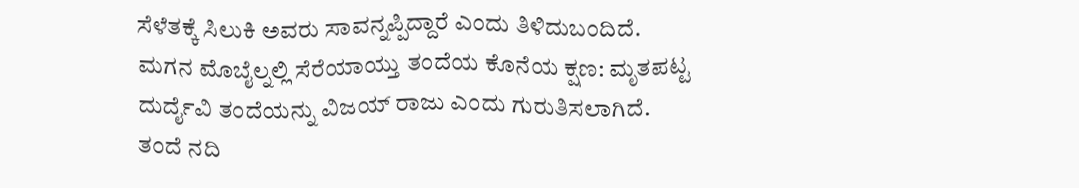ಸೆಳೆತಕ್ಕೆ ಸಿಲುಕಿ ಅವರು ಸಾವನ್ನಪ್ಪಿದ್ದಾರೆ ಎಂದು ತಿಳಿದುಬಂದಿದೆ.
ಮಗನ ಮೊಬೈಲ್ನಲ್ಲಿ ಸೆರೆಯಾಯ್ತು ತಂದೆಯ ಕೊನೆಯ ಕ್ಷಣ: ಮೃತಪಟ್ಟ ದುರ್ದೈವಿ ತಂದೆಯನ್ನು ವಿಜಯ್ ರಾಜು ಎಂದು ಗುರುತಿಸಲಾಗಿದೆ. ತಂದೆ ನದಿ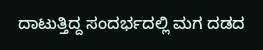ದಾಟುತ್ತಿದ್ದ ಸಂದರ್ಭದಲ್ಲಿ ಮಗ ದಡದ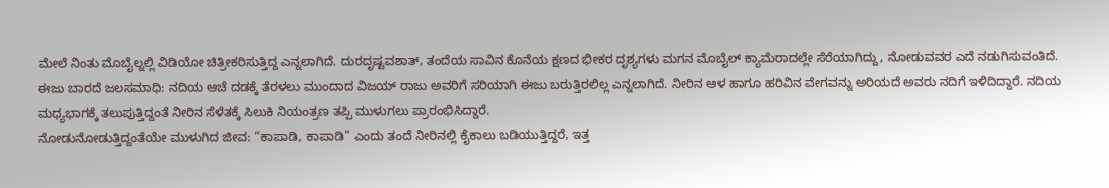ಮೇಲೆ ನಿಂತು ಮೊಬೈಲ್ನಲ್ಲಿ ವಿಡಿಯೋ ಚಿತ್ರೀಕರಿಸುತ್ತಿದ್ದ ಎನ್ನಲಾಗಿದೆ. ದುರದೃಷ್ಟವಶಾತ್, ತಂದೆಯ ಸಾವಿನ ಕೊನೆಯ ಕ್ಷಣದ ಭೀಕರ ದೃಶ್ಯಗಳು ಮಗನ ಮೊಬೈಲ್ ಕ್ಯಾಮೆರಾದಲ್ಲೇ ಸೆರೆಯಾಗಿದ್ದು, ನೋಡುವವರ ಎದೆ ನಡುಗಿಸುವಂತಿದೆ.
ಈಜು ಬಾರದೆ ಜಲಸಮಾಧಿ: ನದಿಯ ಆಚೆ ದಡಕ್ಕೆ ತೆರಳಲು ಮುಂದಾದ ವಿಜಯ್ ರಾಜು ಅವರಿಗೆ ಸರಿಯಾಗಿ ಈಜು ಬರುತ್ತಿರಲಿಲ್ಲ ಎನ್ನಲಾಗಿದೆ. ನೀರಿನ ಆಳ ಹಾಗೂ ಹರಿವಿನ ವೇಗವನ್ನು ಅರಿಯದೆ ಅವರು ನದಿಗೆ ಇಳಿದಿದ್ದಾರೆ. ನದಿಯ ಮಧ್ಯಭಾಗಕ್ಕೆ ತಲುಪುತ್ತಿದ್ದಂತೆ ನೀರಿನ ಸೆಳೆತಕ್ಕೆ ಸಿಲುಕಿ ನಿಯಂತ್ರಣ ತಪ್ಪಿ ಮುಳುಗಲು ಪ್ರಾರಂಭಿಸಿದ್ದಾರೆ.
ನೋಡುನೋಡುತ್ತಿದ್ದಂತೆಯೇ ಮುಳುಗಿದ ಜೀವ: “ಕಾಪಾಡಿ, ಕಾಪಾಡಿ” ಎಂದು ತಂದೆ ನೀರಿನಲ್ಲಿ ಕೈಕಾಲು ಬಡಿಯುತ್ತಿದ್ದರೆ, ಇತ್ತ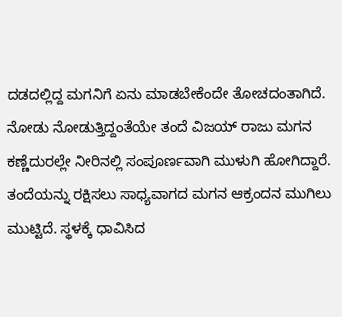ದಡದಲ್ಲಿದ್ದ ಮಗನಿಗೆ ಏನು ಮಾಡಬೇಕೆಂದೇ ತೋಚದಂತಾಗಿದೆ. ನೋಡು ನೋಡುತ್ತಿದ್ದಂತೆಯೇ ತಂದೆ ವಿಜಯ್ ರಾಜು ಮಗನ ಕಣ್ಣೆದುರಲ್ಲೇ ನೀರಿನಲ್ಲಿ ಸಂಪೂರ್ಣವಾಗಿ ಮುಳುಗಿ ಹೋಗಿದ್ದಾರೆ. ತಂದೆಯನ್ನು ರಕ್ಷಿಸಲು ಸಾಧ್ಯವಾಗದ ಮಗನ ಆಕ್ರಂದನ ಮುಗಿಲು ಮುಟ್ಟಿದೆ. ಸ್ಥಳಕ್ಕೆ ಧಾವಿಸಿದ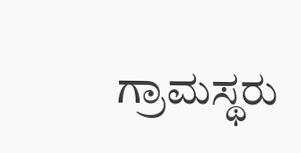ಗ್ರಾಮಸ್ಥರು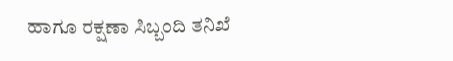ಹಾಗೂ ರಕ್ಷಣಾ ಸಿಬ್ಬಂದಿ ತನಿಖೆ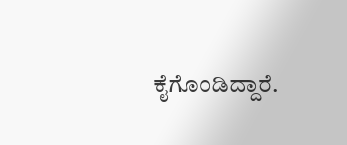ಕೈಗೊಂಡಿದ್ದಾರೆ.